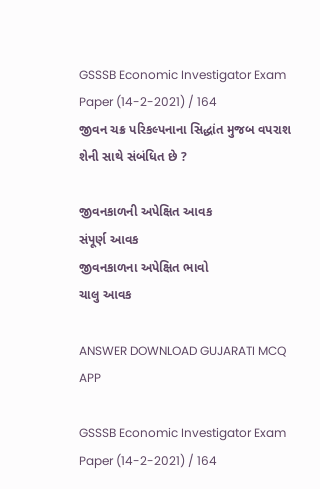GSSSB Economic Investigator Exam Paper (14-2-2021) / 164
જીવન ચક્ર પરિકલ્પનાના સિદ્ધાંત મુજબ વપરાશ શેની સાથે સંબંધિત છે ?

જીવનકાળની અપેક્ષિત આવક
સંપૂર્ણ આવક
જીવનકાળના અપેક્ષિત ભાવો
ચાલુ આવક

ANSWER DOWNLOAD GUJARATI MCQ APP

GSSSB Economic Investigator Exam Paper (14-2-2021) / 164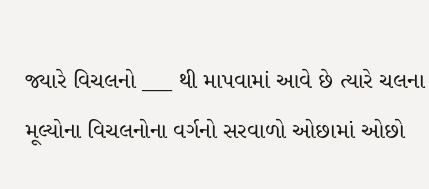જ્યારે વિચલનો ___ થી માપવામાં આવે છે ત્યારે ચલના મૂલ્યોના વિચલનોના વર્ગનો સરવાળો ઓછામાં ઓછો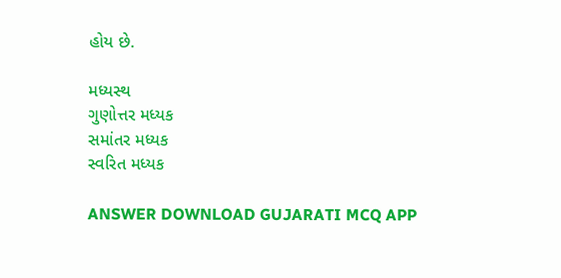હોય છે.

મધ્યસ્થ
ગુણોત્તર મધ્યક
સમાંતર મધ્યક
સ્વરિત મધ્યક

ANSWER DOWNLOAD GUJARATI MCQ APP